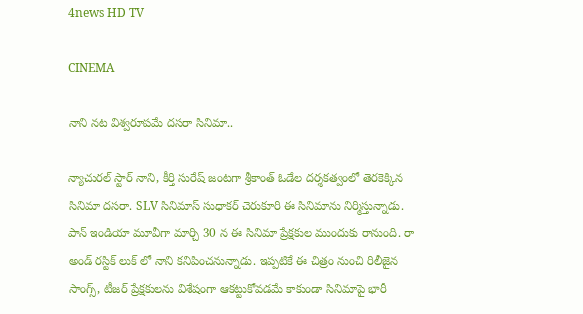4news HD TV

CINEMA

నాని నట విశ్వరూపమే దసరా సినిమా..

న్యాచురల్ స్టార్ నాని, కీర్తి సురేష్ జంటగా శ్రీకాంత్ ఓడేల దర్శకత్వంలో తెరకెక్కిన సినిమా దసరా. SLV సినిమాస్ సుధాకర్ చెరుకూరి ఈ సినిమాను నిర్మిస్తున్నాడు. పాన్ ఇండియా మూవీగా మార్చి 30 న ఈ సినిమా ప్రేక్షకుల ముందుకు రానుంది. రా అండ్ రస్టిక్ లుక్ లో నాని కనిపించనున్నాడు. ఇప్పటికే ఈ చిత్రం నుంచి రిలీజైన సాంగ్స్, టీజర్ ప్రేక్షకులను విశేషంగా ఆకట్టుకోవడమే కాకుండా సినిమాపై భారీ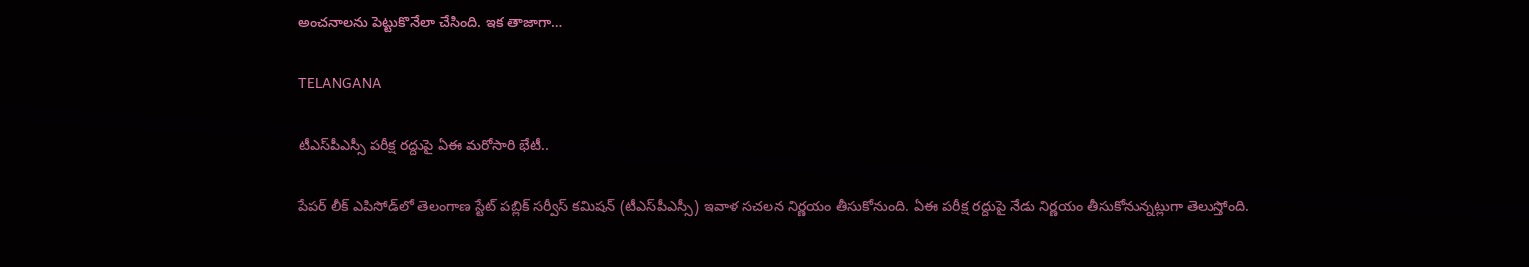అంచనాలను పెట్టుకొనేలా చేసింది. ఇక తాజాగా…

TELANGANA

టీఎస్‌పీఎస్సీ పరీక్ష రద్దుపై ఏఈ మరోసారి భేటీ..

పేపర్‌ లీక్‌ ఎపిసోడ్‌లో తెలంగాణ స్టేట్‌ పబ్లిక్‌ సర్వీస్‌ కమిషన్‌ (టీఎస్‌పీఎస్సీ) ఇవాళ సచలన నిర్ణయం తీసుకోనుంది. ఏఈ పరీక్ష రద్దుపై నేడు నిర్ణయం తీసుకోనున్నట్లుగా తెలుస్తోంది.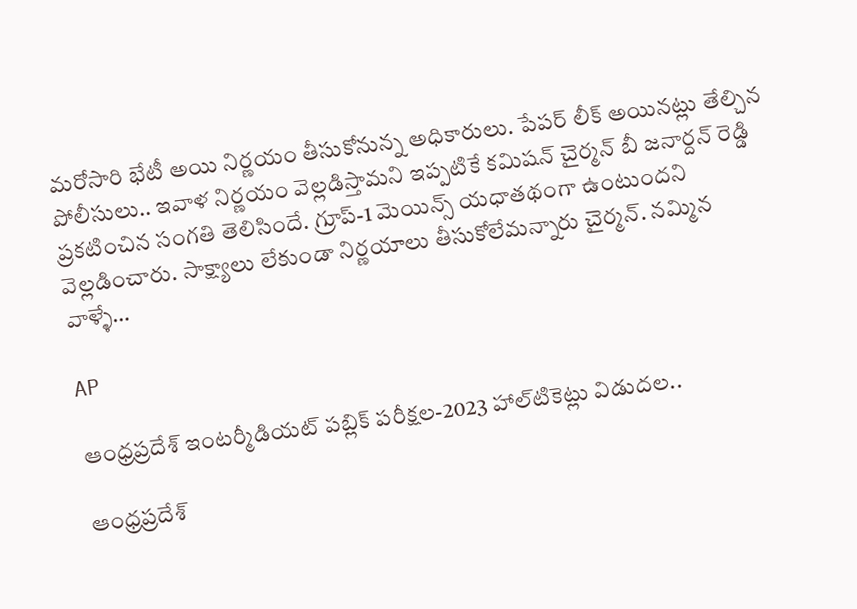మరోసారి భేటీ అయి నిర్ణయం తీసుకోనున్న అధికారులు. పేపర్ లీక్ అయినట్లు తేల్చిన పోలీసులు.. ఇవాళ నిర్ణయం వెల్లడిస్తామని ఇప్పటికే కమిషన్‌ చైర్మన్‌ బీ జనార్దన్‌ రెడ్డి ప్రకటించిన సంగతి తెలిసిందే. గ్రూప్-1 మెయిన్స్ యధాతథంగా ఉంటుందని వెల్లడించారు. సాక్ష్యాలు లేకుండా నిర్ణయాలు తీసుకోలేమన్నారు చైర్మన్. నమ్మిన వాళ్ళే…

AP

ఆంధ్రప్రదేశ్‌ ఇంటర్మీడియట్‌ పబ్లిక్‌ పరీక్షల-2023 హాల్‌టికెట్లు విడుదల..

ఆంధ్రప్రదేశ్‌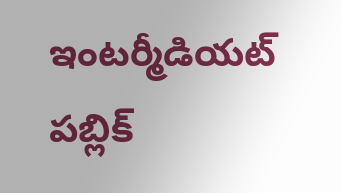ఇంటర్మీడియట్‌ పబ్లిక్‌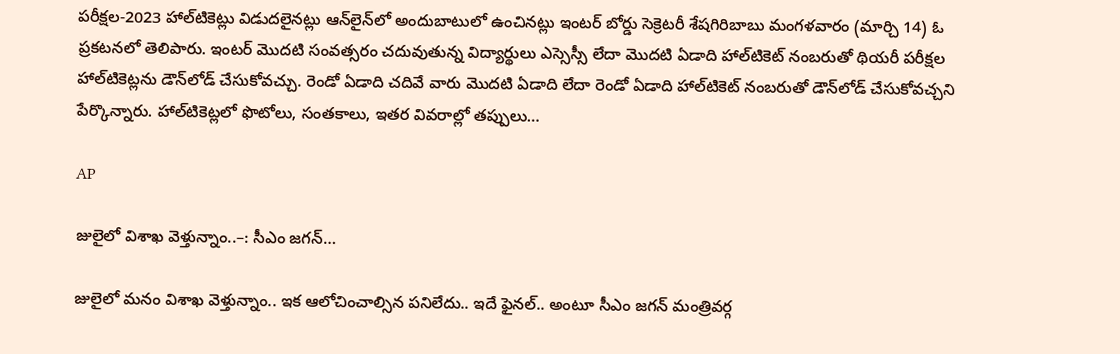పరీక్షల-2023 హాల్‌టికెట్లు విడుదలైనట్లు ఆన్‌లైన్‌లో అందుబాటులో ఉంచినట్లు ఇంటర్‌ బోర్డు సెక్రెటరీ శేషగిరిబాబు మంగళవారం (మార్చి 14) ఓ ప్రకటనలో తెలిపారు. ఇంటర్‌ మొదటి సంవత్సరం చదువుతున్న విద్యార్థులు ఎస్సెస్సీ లేదా మొదటి ఏడాది హాల్‌టికెట్‌ నంబరుతో థియరీ పరీక్షల హాల్‌టికెట్లను డౌన్‌లోడ్‌ చేసుకోవచ్చు. రెండో ఏడాది చదివే వారు మొదటి ఏడాది లేదా రెండో ఏడాది హాల్‌టికెట్‌ నంబరుతో డౌన్‌లోడ్‌ చేసుకోవచ్చని పేర్కొన్నారు. హాల్‌టికెట్లలో ఫొటోలు, సంతకాలు, ఇతర వివరాల్లో తప్పులు…

AP

జులైలో విశాఖ వెళ్తున్నాం..–: సీఎం జగన్…

జులైలో మనం విశాఖ వెళ్తున్నాం.. ఇక ఆలోచించాల్సిన పనిలేదు.. ఇదే ఫైనల్.. అంటూ సీఎం జగన్ మంత్రివర్గ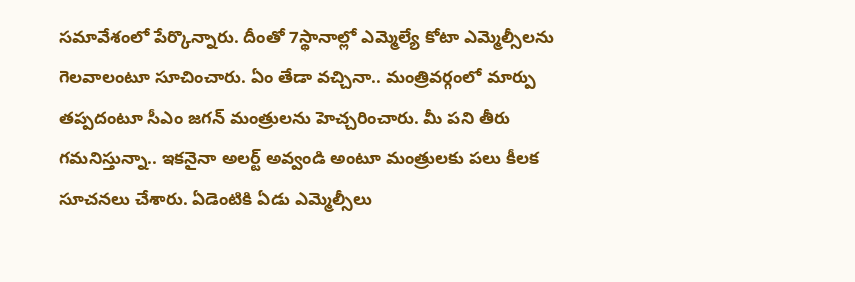సమావేశంలో పేర్కొన్నారు. దీంతో 7స్థానాల్లో ఎమ్మెల్యే కోటా ఎమ్మెల్సీలను గెలవాలంటూ సూచించారు. ఏం తేడా వచ్చినా.. మంత్రివర్గంలో మార్పు తప్పదంటూ సీఎం జగన్ మంత్రులను హెచ్చరించారు. మీ పని తీరు గమనిస్తున్నా.. ఇకనైనా అలర్ట్ అవ్వండి అంటూ మంత్రులకు పలు కీలక సూచనలు చేశారు. ఏడెంటికి ఏడు ఎమ్మెల్సీలు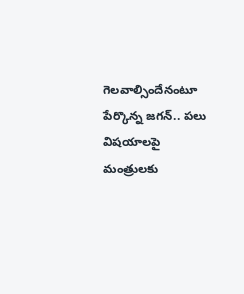గెలవాల్సిందేనంటూ పేర్కొన్న జగన్.. పలు విషయాలపై మంత్రులకు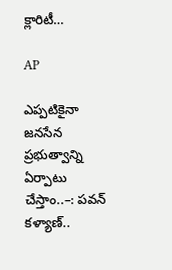క్లారిటీ…

AP

ఎప్పటికైనా జనసేన ప్రభుత్వాన్ని ఏర్పాటు చేస్తాం..–: పవన్ కళ్యాణ్..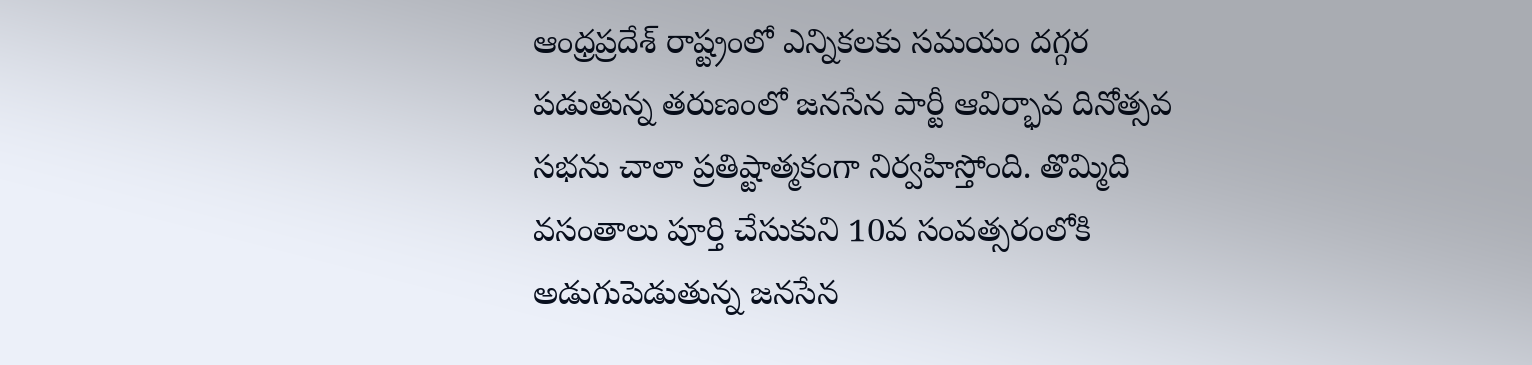ఆంధ్రప్రదేశ్ రాష్ట్రంలో ఎన్నికలకు సమయం దగ్గర పడుతున్న తరుణంలో జనసేన పార్టీ ఆవిర్భావ దినోత్సవ సభను చాలా ప్రతిష్టాత్మకంగా నిర్వహిస్తోంది. తొమ్మిది వసంతాలు పూర్తి చేసుకుని 10వ సంవత్సరంలోకి అడుగుపెడుతున్న జనసేన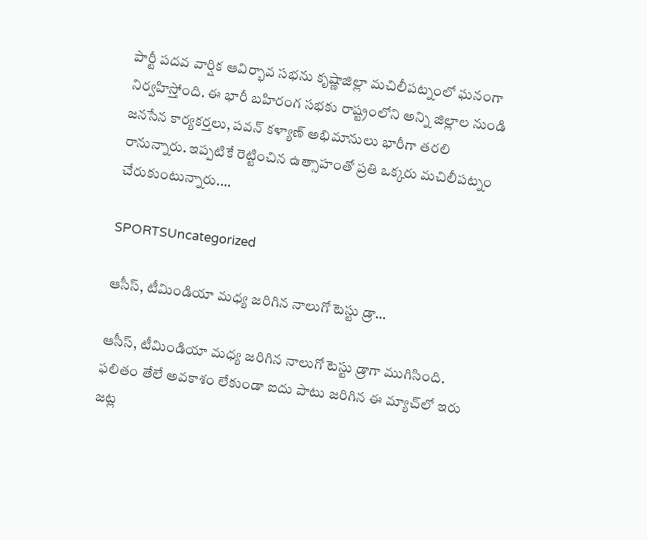పార్టీ పదవ వార్షిక ఆవిర్భావ సభను కృష్ణాజిల్లా మచిలీపట్నంలో ఘనంగా నిర్వహిస్తోంది. ఈ భారీ బహిరంగ సభకు రాష్ట్రంలోని అన్ని జిల్లాల నుండి జనసేన కార్యకర్తలు, పవన్ కళ్యాణ్ అభిమానులు భారీగా తరలి రానున్నారు. ఇప్పటికే రెట్టించిన ఉత్సాహంతో ప్రతి ఒక్కరు మచిలీపట్నం చేరుకుంటున్నారు.…

SPORTSUncategorized

ఆసీస్, టీమిండియా మధ్య జరిగిన నాలుగో టెస్టు డ్రా…

ఆసీస్, టీమిండియా మధ్య జరిగిన నాలుగో టెస్టు డ్రాగా ముగిసింది. ఫలితం తేలే అవకాశం లేకుండా ఐదు పాటు జరిగిన ఈ మ్యాచ్‌లో ఇరు జట్ల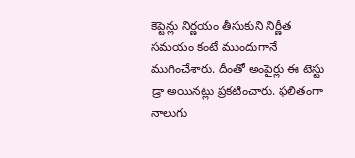కెప్టెన్లు నిర్ణయం తీసుకుని నిర్ణీత సమయం కంటే ముందుగానే ముగించేశారు. దీంతో అంపైర్లు ఈ టెస్టు డ్రా అయినట్లు ప్రకటించారు. ఫలితంగా నాలుగు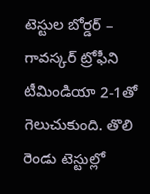టెస్టుల బోర్డర్‌ – గావస్కర్‌ ట్రోఫీని టీమిండియా 2-1తో గెలుచుకుంది. తొలి రెండు టెస్టుల్లో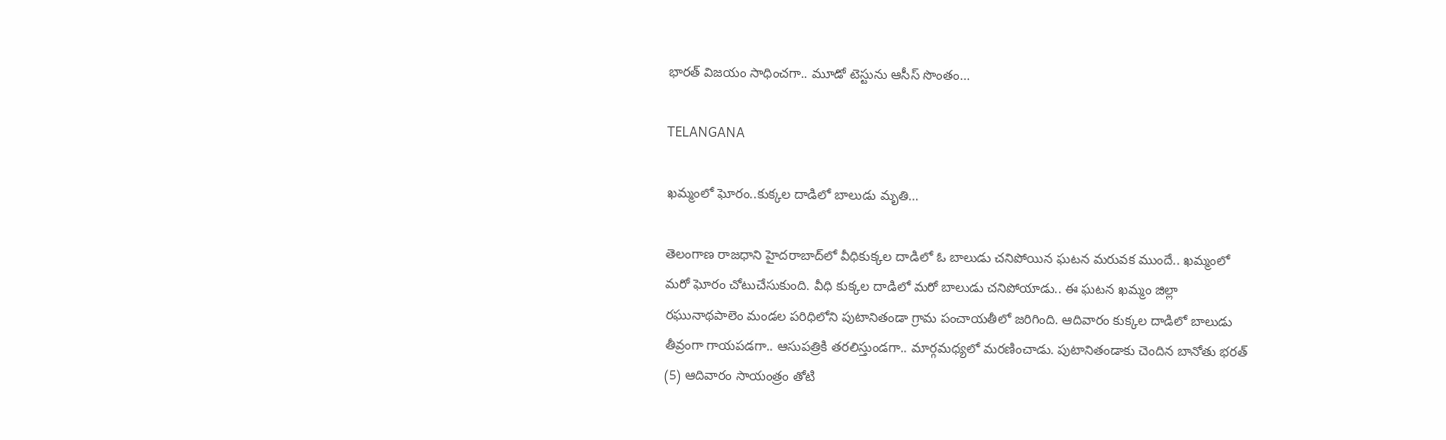భారత్‌ విజయం సాధించగా.. మూడో టెస్టును ఆసీస్‌ సొంతం…

TELANGANA

ఖమ్మంలో ఘోరం..కుక్కల దాడిలో బాలుడు మృతి…

తెలంగాణ రాజధాని హైదరాబాద్‌లో వీధికుక్కల దాడిలో ఓ బాలుడు చనిపోయిన ఘటన మరువక ముందే.. ఖమ్మంలో మరో ఘోరం చోటుచేసుకుంది. వీధి కుక్కల దాడిలో మరో బాలుడు చనిపోయాడు.. ఈ ఘటన ఖమ్మం జిల్లా రఘునాథపాలెం మండల పరిధిలోని పుటానితండా గ్రామ పంచాయతీలో జరిగింది. ఆదివారం కుక్కల దాడిలో బాలుడు తీవ్రంగా గాయపడగా.. ఆసుపత్రికి తరలిస్తుండగా.. మార్గమధ్యలో మరణించాడు. పుటానితండాకు చెందిన బానోతు భరత్ (5) ఆదివారం సాయంత్రం తోటి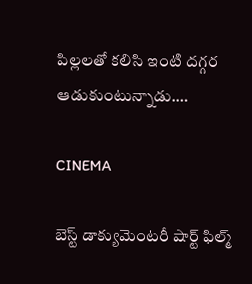పిల్లలతో కలిసి ఇంటి దగ్గర ఆడుకుంటున్నాడు.…

CINEMA

బెస్ట్ డాక్యుమెంటరీ షార్ట్ ఫిల్మ్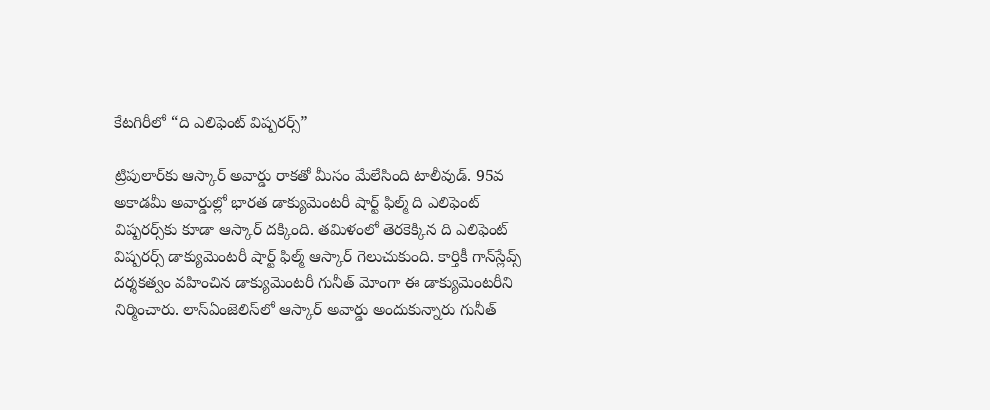కేటగిరీలో “ది ఎలిఫెంట్‌ విష్పరర్స్‌”

ట్రిపులార్‌కు ఆస్కార్‌ అవార్డు రాకతో మీసం మేలేసింది టాలీవుడ్. 95వ అకాడమీ అవార్డుల్లో భారత డాక్యుమెంటరీ షార్ట్ ఫిల్మ్ ది ఎలిఫెంట్‌ విష్పరర్స్‌కు కూడా ఆస్కార్‌ దక్కింది. తమిళంలో తెరకెక్కిన ది ఎలిఫెంట్‌ విష్పరర్స్ డాక్యుమెంటరీ షార్ట్ ఫిల్మ్ ఆస్కార్‌ గెలుచుకుంది. కార్తికీ గాన్‌స్లేవ్స్ దర్శకత్వం వహించిన డాక్యుమెంటరీ గునీత్‌ మోంగా ఈ డాక్యుమెంటరీని నిర్మించారు. లాస్‌ఏంజెలిస్‌లో ఆస్కార్‌ అవార్డు అందుకున్నారు గునీత్‌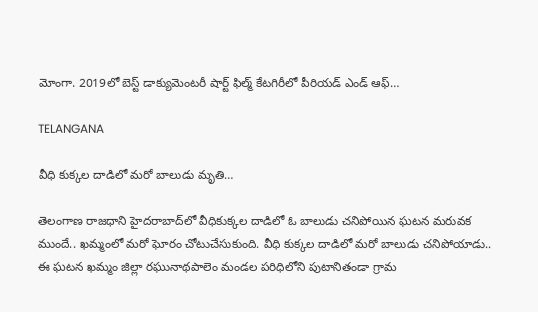మోంగా. 2019లో బెస్ట్ డాక్యుమెంటరీ షార్ట్ ఫిల్మ్ కేటగిరీలో పీరియడ్‌ ఎండ్‌ ఆఫ్‌…

TELANGANA

వీధి కుక్కల దాడిలో మరో బాలుడు మృతి…

తెలంగాణ రాజధాని హైదరాబాద్‌లో వీధికుక్కల దాడిలో ఓ బాలుడు చనిపోయిన ఘటన మరువక ముందే.. ఖమ్మంలో మరో ఘోరం చోటుచేసుకుంది. వీధి కుక్కల దాడిలో మరో బాలుడు చనిపోయాడు.. ఈ ఘటన ఖమ్మం జిల్లా రఘునాథపాలెం మండల పరిధిలోని పుటానితండా గ్రామ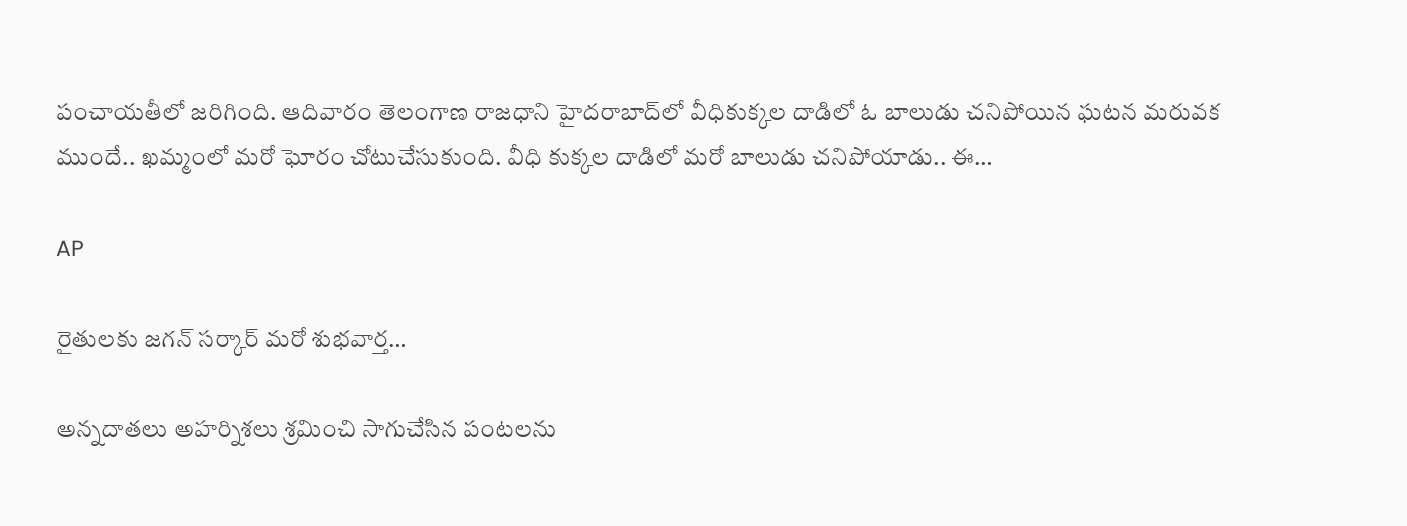పంచాయతీలో జరిగింది. ఆదివారం తెలంగాణ రాజధాని హైదరాబాద్‌లో వీధికుక్కల దాడిలో ఓ బాలుడు చనిపోయిన ఘటన మరువక ముందే.. ఖమ్మంలో మరో ఘోరం చోటుచేసుకుంది. వీధి కుక్కల దాడిలో మరో బాలుడు చనిపోయాడు.. ఈ…

AP

రైతులకు జగన్ సర్కార్ మరో శుభవార్త…

అన్నదాతలు అహర్నిశలు శ్రమించి సాగుచేసిన పంటలను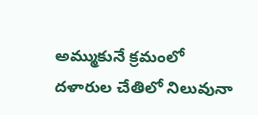అమ్ముకునే క్రమంలో దళారుల చేతిలో నిలువునా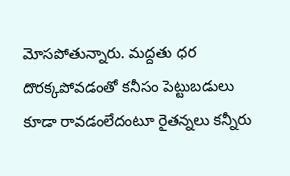మోసపోతున్నారు. మద్దతు ధర దొరక్కపోవడంతో కనీసం పెట్టుబడులు కూడా రావడంలేదంటూ రైతన్నలు కన్నీరు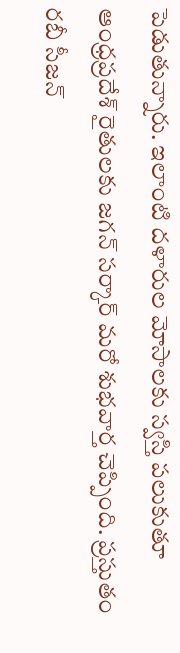పెడుతున్నారు. ఇలాంటి దళారుల మోసాలకు స్వస్తి పలుకుతూ ఆంధ్రప్రదేశ్‌ రైతులకు జగన్ సర్కార్ మరో శుభవార్త చెప్పింది. ప్రస్తుతం రబీ సీజన్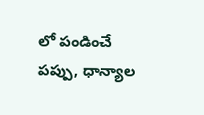లో పండించే పప్పు, ధాన్యాల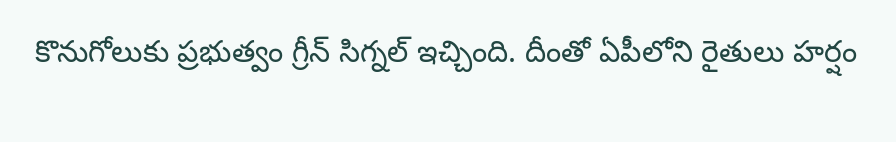కొనుగోలుకు ప్రభుత్వం గ్రీన్‌ సిగ్నల్‌ ఇచ్చింది. దీంతో ఏపీలోని రైతులు హర్షం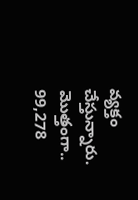వ్యక్తం చేస్తున్నారు. మొత్తంగా.. 99,278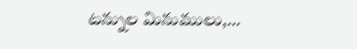టన్నుల మినుములు,…